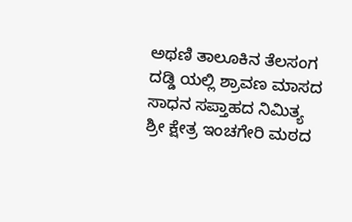ಅಥಣಿ ತಾಲೂಕಿನ ತೆಲಸಂಗ ದಡ್ಡಿ ಯಲ್ಲಿ ಶ್ರಾವಣ ಮಾಸದ ಸಾಧನ ಸಪ್ತಾಹದ ನಿಮಿತ್ಯ ಶ್ರೀ ಕ್ಷೇತ್ರ ಇಂಚಗೇರಿ ಮಠದ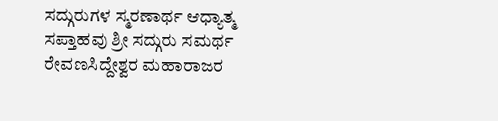ಸದ್ಗುರುಗಳ ಸ್ಮರಣಾರ್ಥ ಆಧ್ಯಾತ್ಮ ಸಪ್ತಾಹವು ಶ್ರೀ ಸದ್ಗುರು ಸಮರ್ಥ ರೇವಣಸಿದ್ದೇಶ್ವರ ಮಹಾರಾಜರ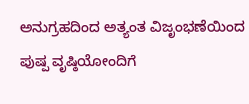ಅನುಗ್ರಹದಿಂದ ಅತ್ಯಂತ ವಿಜೃಂಭಣೆಯಿಂದ ಪುಷ್ಪ ವೃಷ್ಠಿಯೋಂದಿಗೆ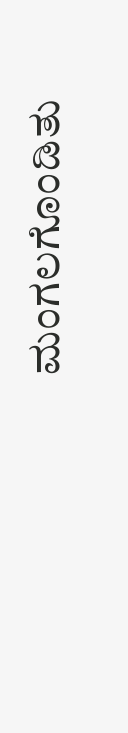ಮಂಗಲಗೊಂಡಿತು